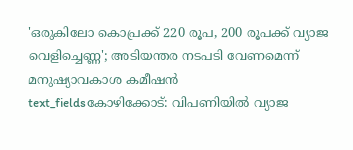'ഒരുകിലോ കൊപ്രക്ക് 220 രൂപ, 200 രൂപക്ക് വ്യാജ വെളിച്ചെണ്ണ'; അടിയന്തര നടപടി വേണമെന്ന് മനുഷ്യാവകാശ കമീഷൻ
text_fieldsകോഴിക്കോട്: വിപണിയിൽ വ്യാജ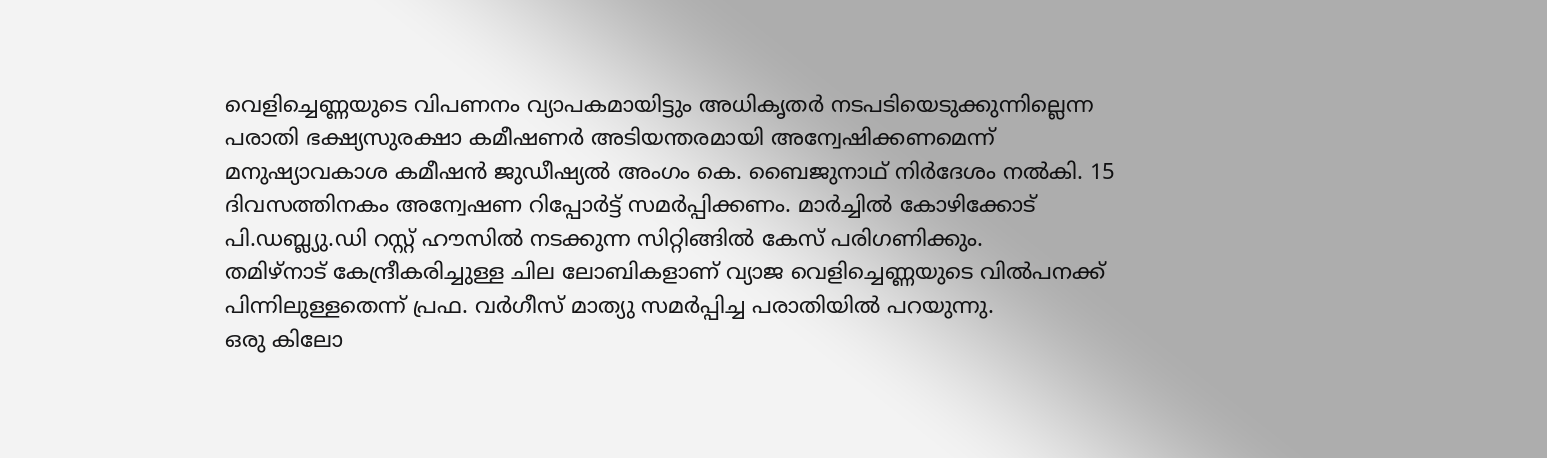വെളിച്ചെണ്ണയുടെ വിപണനം വ്യാപകമായിട്ടും അധികൃതർ നടപടിയെടുക്കുന്നില്ലെന്ന പരാതി ഭക്ഷ്യസുരക്ഷാ കമീഷണർ അടിയന്തരമായി അന്വേഷിക്കണമെന്ന് മനുഷ്യാവകാശ കമീഷൻ ജുഡീഷ്യൽ അംഗം കെ. ബൈജുനാഥ് നിർദേശം നൽകി. 15 ദിവസത്തിനകം അന്വേഷണ റിപ്പോർട്ട് സമർപ്പിക്കണം. മാർച്ചിൽ കോഴിക്കോട് പി.ഡബ്ല്യു.ഡി റസ്റ്റ് ഹൗസിൽ നടക്കുന്ന സിറ്റിങ്ങിൽ കേസ് പരിഗണിക്കും.
തമിഴ്നാട് കേന്ദ്രീകരിച്ചുള്ള ചില ലോബികളാണ് വ്യാജ വെളിച്ചെണ്ണയുടെ വിൽപനക്ക് പിന്നിലുള്ളതെന്ന് പ്രഫ. വർഗീസ് മാത്യു സമർപ്പിച്ച പരാതിയിൽ പറയുന്നു.
ഒരു കിലോ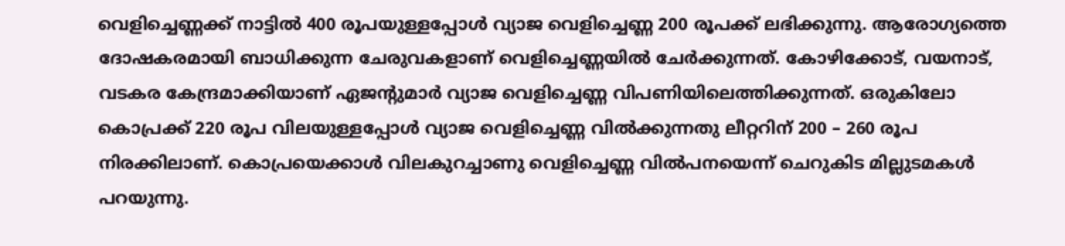വെളിച്ചെണ്ണക്ക് നാട്ടിൽ 400 രൂപയുള്ളപ്പോൾ വ്യാജ വെളിച്ചെണ്ണ 200 രൂപക്ക് ലഭിക്കുന്നു. ആരോഗ്യത്തെ ദോഷകരമായി ബാധിക്കുന്ന ചേരുവകളാണ് വെളിച്ചെണ്ണയിൽ ചേർക്കുന്നത്. കോഴിക്കോട്, വയനാട്, വടകര കേന്ദ്രമാക്കിയാണ് ഏജന്റുമാർ വ്യാജ വെളിച്ചെണ്ണ വിപണിയിലെത്തിക്കുന്നത്. ഒരുകിലോ കൊപ്രക്ക് 220 രൂപ വിലയുള്ളപ്പോൾ വ്യാജ വെളിച്ചെണ്ണ വിൽക്കുന്നതു ലീറ്ററിന് 200 – 260 രൂപ നിരക്കിലാണ്. കൊപ്രയെക്കാൾ വിലകുറച്ചാണു വെളിച്ചെണ്ണ വിൽപനയെന്ന് ചെറുകിട മില്ലുടമകൾ പറയുന്നു.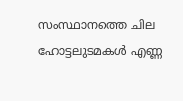സംസ്ഥാനത്തെ ചില ഹോട്ടലുടമകൾ എണ്ണ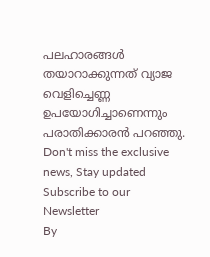പലഹാരങ്ങൾ തയാറാക്കുന്നത് വ്യാജ വെളിച്ചെണ്ണ ഉപയോഗിച്ചാണെന്നും പരാതിക്കാരൻ പറഞ്ഞു.
Don't miss the exclusive news, Stay updated
Subscribe to our Newsletter
By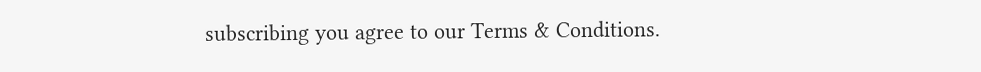subscribing you agree to our Terms & Conditions.